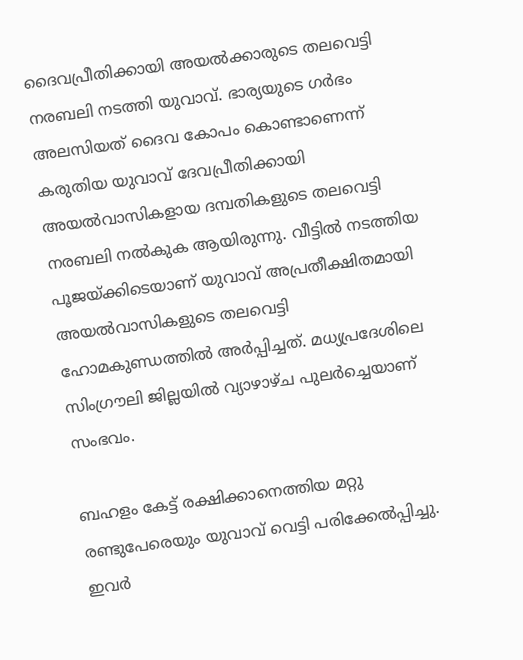ദൈവപ്രീതിക്കായി അയല്‍ക്കാരുടെ തലവെട്ടി നരബലി നടത്തി യുവാവ്. ഭാര്യയുടെ ഗര്‍ഭം അലസിയത് ദൈവ കോപം കൊണ്ടാണെന്ന് കരുതിയ യുവാവ് ദേവപ്രീതിക്കായി അയല്‍വാസികളായ ദമ്പതികളുടെ തലവെട്ടി നരബലി നല്‍കുക ആയിരുന്നു. വീട്ടില്‍ നടത്തിയ പൂജയ്ക്കിടെയാണ് യുവാവ് അപ്രതീക്ഷിതമായി അയല്‍വാസികളുടെ തലവെട്ടി ഹോമകുണ്ഡത്തില്‍ അര്‍പ്പിച്ചത്. മധ്യപ്രദേശിലെ സിംഗ്രൗലി ജില്ലയില്‍ വ്യാഴാഴ്ച പുലര്‍ച്ചെയാണ് സംഭവം.

ബഹളം കേട്ട് രക്ഷിക്കാനെത്തിയ മറ്റു രണ്ടുപേരെയും യുവാവ് വെട്ടി പരിക്കേല്‍പ്പിച്ചു. ഇവര്‍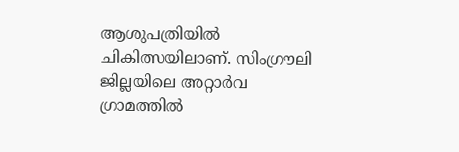ആശുപത്രിയില്‍ ചികിത്സയിലാണ്. സിംഗ്രൗലി ജില്ലയിലെ അറ്റാര്‍വ ഗ്രാമത്തില്‍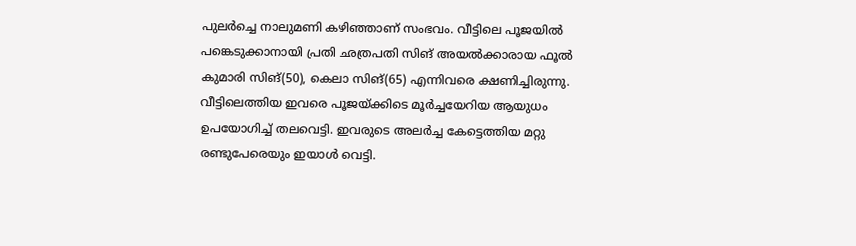പുലര്‍ച്ചെ നാലുമണി കഴിഞ്ഞാണ് സംഭവം. വീട്ടിലെ പൂജയില്‍ പങ്കെടുക്കാനായി പ്രതി ഛത്രപതി സിങ് അയല്‍ക്കാരായ ഫൂല്‍ കുമാരി സിങ്(50), കെലാ സിങ്(65) എന്നിവരെ ക്ഷണിച്ചിരുന്നു. വീട്ടിലെത്തിയ ഇവരെ പൂജയ്ക്കിടെ മൂര്‍ച്ചയേറിയ ആയുധം ഉപയോഗിച്ച് തലവെട്ടി. ഇവരുടെ അലര്‍ച്ച കേട്ടെത്തിയ മറ്റു രണ്ടുപേരെയും ഇയാള്‍ വെട്ടി.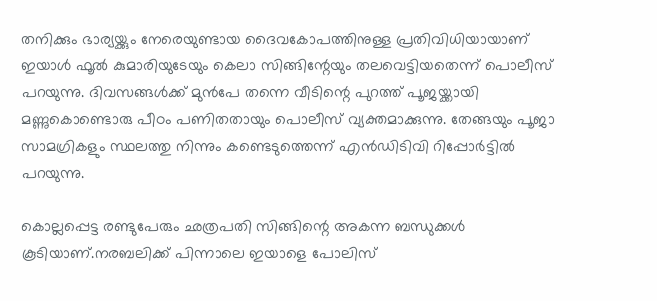തനിക്കും ഭാര്യയ്ക്കും നേരെയുണ്ടായ ദൈവകോപത്തിനുള്ള പ്രതിവിധിയായാണ് ഇയാള്‍ ഫൂല്‍ കുമാരിയുടേയും കെലാ സിങ്ങിന്റേയും തലവെട്ടിയതെന്ന് പൊലീസ് പറയുന്നു. ദിവസങ്ങള്‍ക്ക് മുന്‍പേ തന്നെ വീടിന്റെ പുറത്ത് പൂജയ്ക്കായി മണ്ണുകൊണ്ടൊരു പീഠം പണിതതായും പൊലീസ് വ്യക്തമാക്കുന്നു. തേങ്ങയും പൂജാ സാമഗ്രികളും സ്ഥലത്തു നിന്നും കണ്ടെടുത്തെന്ന് എന്‍ഡിടിവി റിപ്പോര്‍ട്ടില്‍ പറയുന്നു.

കൊല്ലപ്പെട്ട രണ്ടുപേരും ഛത്രപതി സിങ്ങിന്റെ അകന്ന ബന്ധുക്കള്‍ കൂടിയാണ്.നരബലിക്ക് പിന്നാലെ ഇയാളെ പോലിസ്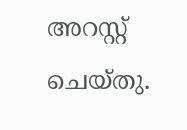അറസ്റ്റ് ചെയ്തു.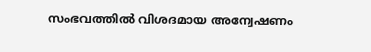സംഭവത്തില്‍ വിശദമായ അന്വേഷണം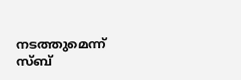നടത്തുമെന്ന് സ്ബ്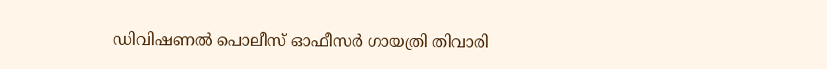ഡിവിഷണല്‍ പൊലീസ് ഓഫീസര്‍ ഗായത്രി തിവാരി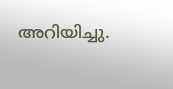അറിയിച്ചു.